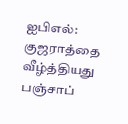ஐபிஎல்: குஜராத்தை வீழ்த்தியது பஞ்சாப்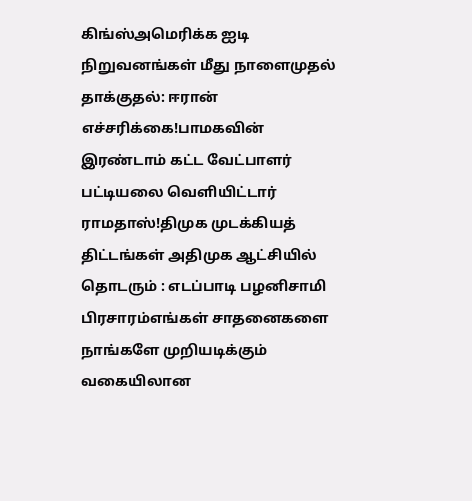கிங்ஸ்அமெரிக்க ஐடி நிறுவனங்கள் மீது நாளைமுதல் தாக்குதல்: ஈரான் எச்சரிக்கை!பாமகவின் இரண்டாம் கட்ட வேட்பாளர் பட்டியலை வெளியிட்டார் ராமதாஸ்!திமுக முடக்கியத் திட்டங்கள் அதிமுக ஆட்சியில் தொடரும் : எடப்பாடி பழனிசாமி பிரசாரம்எங்கள் சாதனைகளை நாங்களே முறியடிக்கும் வகையிலான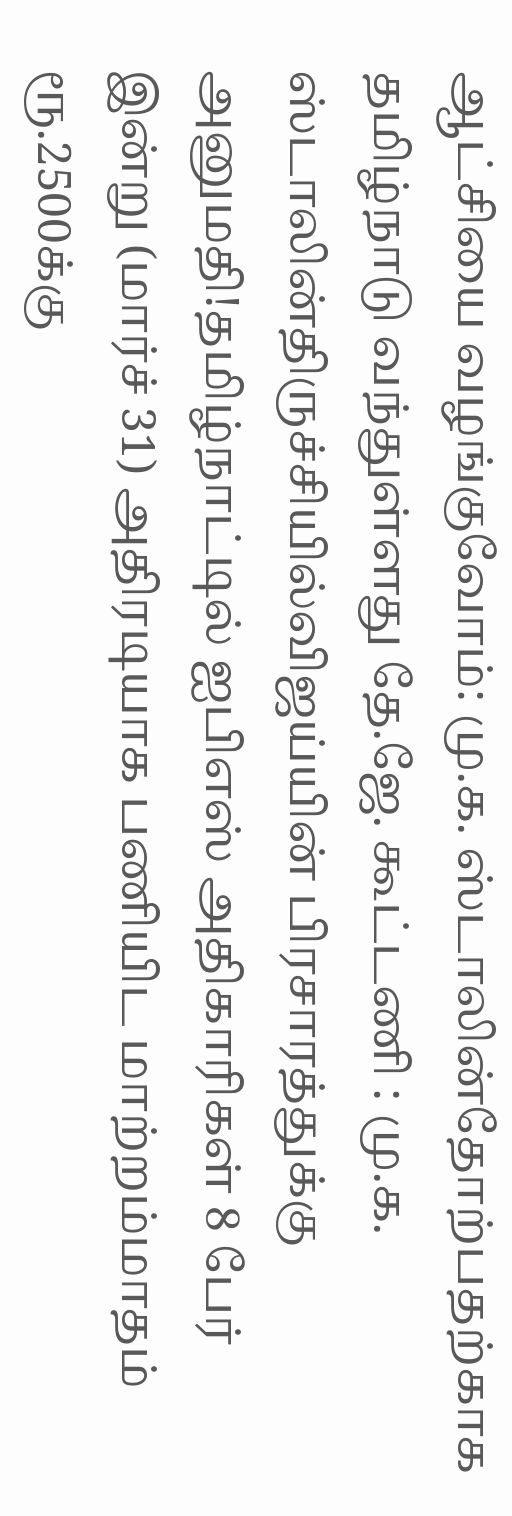ஆட்சியை வழங்குவோம்: மு.க. ஸ்டாலின்தோற்பதற்காக தமிழ்நாடு வந்துள்ளது தே.ஜே. கூட்டணி : மு.க. ஸ்டாலின்திருச்சியில்விஜய்யின் பிரசாரத்துக்கு அனுமதி!தமிழ்நாட்டில் ஐபிஎஸ் அதிகாரிகள் 8 பேர் இன்று (மார்ச் 31) அதிரடியாக பணியிட மாற்றம்மாதம் ரூ.2500க்கு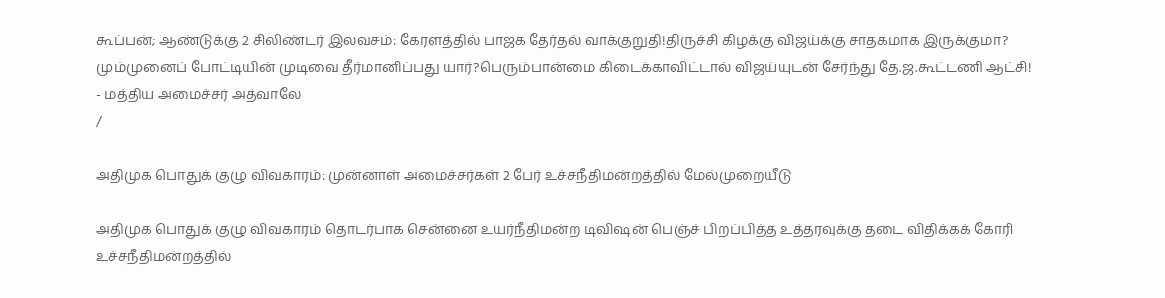கூப்பன்; ஆண்டுக்கு 2 சிலிண்டர் இலவசம்: கேரளத்தில் பாஜக தேர்தல் வாக்குறுதி!திருச்சி கிழக்கு விஜய்க்கு சாதகமாக இருக்குமா? மும்முனைப் போட்டியின் முடிவை தீர்மானிப்பது யார்?பெரும்பான்மை கிடைக்காவிட்டால் விஜய்யுடன் சேர்ந்து தே.ஜ.கூட்டணி ஆட்சி! - மத்திய அமைச்சர் அத்வாலே
/

அதிமுக பொதுக் குழு விவகாரம்: முன்னாள் அமைச்சர்கள் 2 பேர் உச்சநீதிமன்றத்தில் மேல்முறையீடு

அதிமுக பொதுக் குழு விவகாரம் தொடர்பாக சென்னை உயர்நீதிமன்ற டிவிஷன் பெஞ்ச் பிறப்பித்த உத்தரவுக்கு தடை விதிக்கக் கோரி உச்சநீதிமன்றத்தில்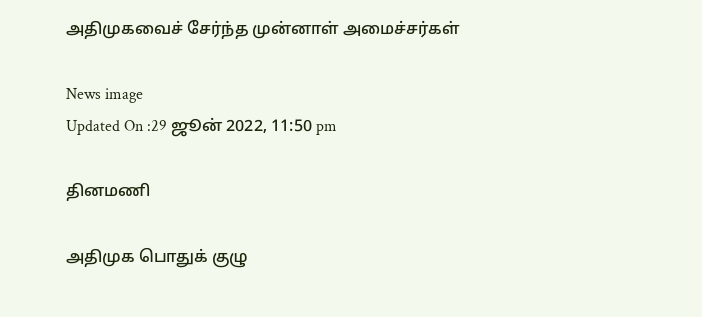அதிமுகவைச் சேர்ந்த முன்னாள் அமைச்சர்கள்

News image
Updated On :29 ஜூன் 2022, 11:50 pm

தினமணி

அதிமுக பொதுக் குழு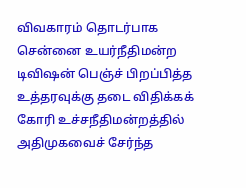விவகாரம் தொடர்பாக சென்னை உயர்நீதிமன்ற டிவிஷன் பெஞ்ச் பிறப்பித்த உத்தரவுக்கு தடை விதிக்கக் கோரி உச்சநீதிமன்றத்தில் அதிமுகவைச் சேர்ந்த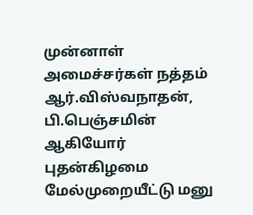முன்னாள் அமைச்சர்கள் நத்தம் ஆர்.விஸ்வநாதன், பி.பெஞ்சமின் ஆகியோர் புதன்கிழமை மேல்முறையீட்டு மனு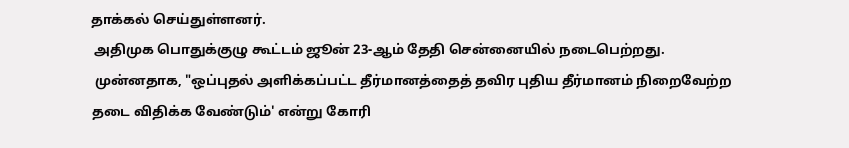தாக்கல் செய்துள்ளனர்.
 அதிமுக பொதுக்குழு கூட்டம் ஜூன் 23-ஆம் தேதி சென்னையில் நடைபெற்றது.
 முன்னதாக, "ஒப்புதல் அளிக்கப்பட்ட தீர்மானத்தைத் தவிர புதிய தீர்மானம் நிறைவேற்ற தடை விதிக்க வேண்டும்' என்று கோரி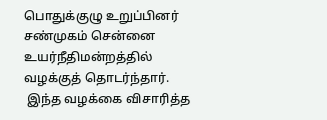பொதுக்குழு உறுப்பினர் சண்முகம் சென்னை உயர்நீதிமன்றத்தில் வழக்குத் தொடர்ந்தார்.
 இந்த வழக்கை விசாரித்த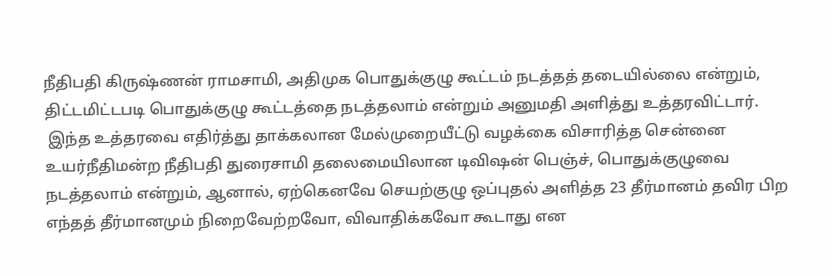நீதிபதி கிருஷ்ணன் ராமசாமி, அதிமுக பொதுக்குழு கூட்டம் நடத்தத் தடையில்லை என்றும், திட்டமிட்டபடி பொதுக்குழு கூட்டத்தை நடத்தலாம் என்றும் அனுமதி அளித்து உத்தரவிட்டார்.
 இந்த உத்தரவை எதிர்த்து தாக்கலான மேல்முறையீட்டு வழக்கை விசாரித்த சென்னை உயர்நீதிமன்ற நீதிபதி துரைசாமி தலைமையிலான டிவிஷன் பெஞ்ச், பொதுக்குழுவை நடத்தலாம் என்றும், ஆனால், ஏற்கெனவே செயற்குழு ஒப்புதல் அளித்த 23 தீர்மானம் தவிர பிற எந்தத் தீர்மானமும் நிறைவேற்றவோ, விவாதிக்கவோ கூடாது என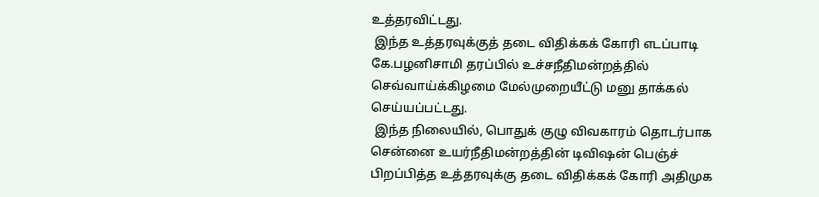உத்தரவிட்டது.
 இந்த உத்தரவுக்குத் தடை விதிக்கக் கோரி எடப்பாடி கே.பழனிசாமி தரப்பில் உச்சநீதிமன்றத்தில் செவ்வாய்க்கிழமை மேல்முறையீட்டு மனு தாக்கல் செய்யப்பட்டது.
 இந்த நிலையில், பொதுக் குழு விவகாரம் தொடர்பாக சென்னை உயர்நீதிமன்றத்தின் டிவிஷன் பெஞ்ச் பிறப்பித்த உத்தரவுக்கு தடை விதிக்கக் கோரி அதிமுக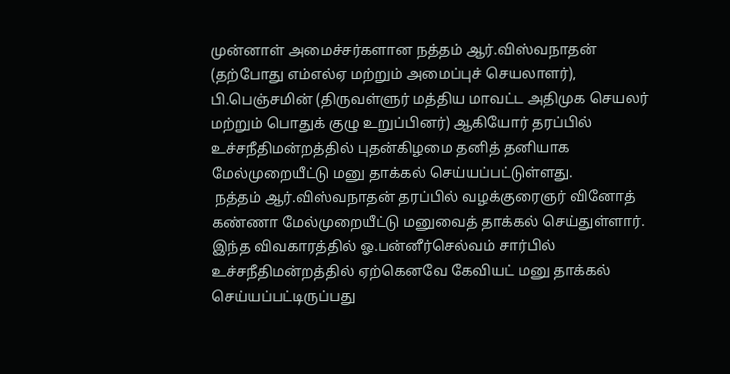முன்னாள் அமைச்சர்களான நத்தம் ஆர்.விஸ்வநாதன் (தற்போது எம்எல்ஏ மற்றும் அமைப்புச் செயலாளர்), பி.பெஞ்சமின் (திருவள்ளுர் மத்திய மாவட்ட அதிமுக செயலர் மற்றும் பொதுக் குழு உறுப்பினர்) ஆகியோர் தரப்பில் உச்சநீதிமன்றத்தில் புதன்கிழமை தனித் தனியாக மேல்முறையீட்டு மனு தாக்கல் செய்யப்பட்டுள்ளது.
 நத்தம் ஆர்.விஸ்வநாதன் தரப்பில் வழக்குரைஞர் வினோத் கண்ணா மேல்முறையீட்டு மனுவைத் தாக்கல் செய்துள்ளார். இந்த விவகாரத்தில் ஓ.பன்னீர்செல்வம் சார்பில் உச்சநீதிமன்றத்தில் ஏற்கெனவே கேவியட் மனு தாக்கல் செய்யப்பட்டிருப்பது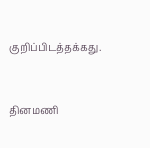குறிப்பிடத்தக்கது.


தினமணி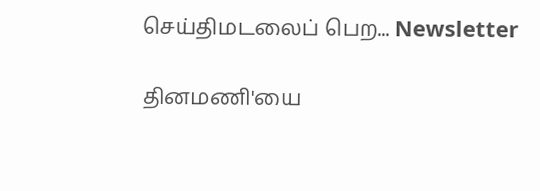செய்திமடலைப் பெற... Newsletter

தினமணி'யை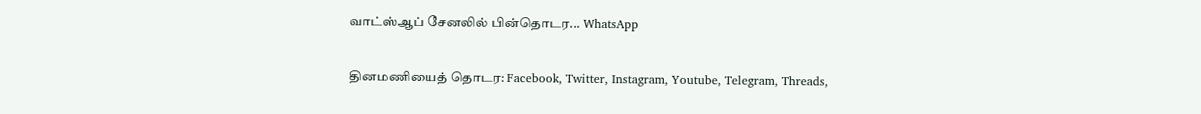வாட்ஸ்ஆப் சேனலில் பின்தொடர... WhatsApp

தினமணியைத் தொடர: Facebook, Twitter, Instagram, Youtube, Telegram, Threads,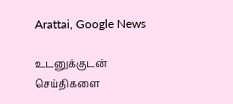Arattai, Google News

உடனுக்குடன் செய்திகளை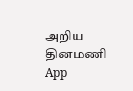அறிய தினமணி App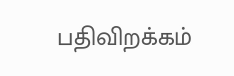பதிவிறக்கம்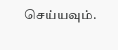செய்யவும்.